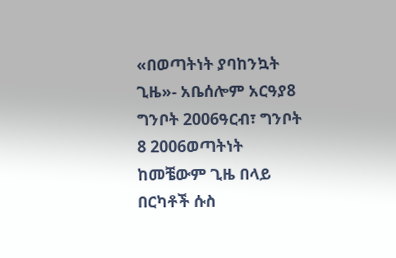«በወጣትነት ያባከንኳት ጊዜ»- አቤሰሎም አርዓያ8 ግንቦት 2006ዓርብ፣ ግንቦት 8 2006ወጣትነት ከመቼውም ጊዜ በላይ በርካቶች ሱስ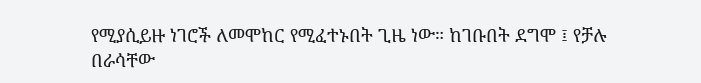የሚያሲይዙ ነገሮች ለመሞከር የሚፈተኑበት ጊዜ ነው። ከገቡበት ደግሞ ፤ የቻሉ በራሳቸው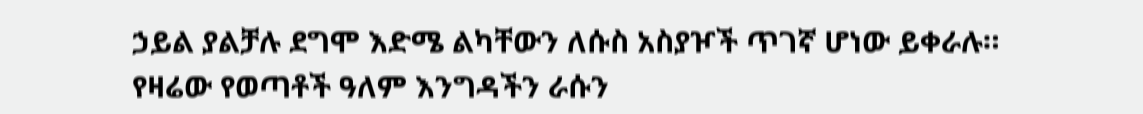ኃይል ያልቻሉ ደግሞ እድሜ ልካቸውን ለሱስ አስያዦች ጥገኛ ሆነው ይቀራሉ። የዛሬው የወጣቶች ዓለም እንግዳችን ራሱን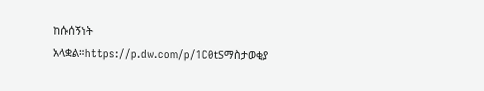ከሱሰኝነት አላቋል።https://p.dw.com/p/1C0tSማስታወቂያ